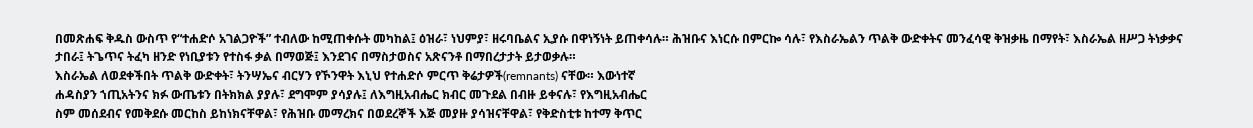በመጽሐፍ ቅዱስ ውስጥ የ“ተሐድሶ አገልጋዮች” ተብለው ከሚጠቀሱት መካከል፤ ዕዝራ፣ ነህምያ፣ ዘሩባቤልና ኢያሱ በዋነኝነት ይጠቀሳሉ። ሕዝቡና እነርሱ በምርኰ ሳሉ፣ የእስራኤልን ጥልቅ ውድቀትና መንፈሳዊ ቅዝቃዜ በማየት፣ እስራኤል ዘሥጋ ትነቃቃና ታበራ፤ ትጌጥና ትፈካ ዘንድ የነቢያቱን የተስፋ ቃል በማወጅ፤ እንደገና በማስታወስና አጽናንቶ በማበረታታት ይታወቃሉ።
እስራኤል ለወደቀችበት ጥልቅ ውድቀት፣ ትንሣኤና ብርሃን የኾንዋት እኒህ የተሐድሶ ምርጥ ቅሬታዎች(remnants) ናቸው። እውነተኛ
ሐዳስያን ኀጢአትንና ክፉ ውጤቱን በትክክል ያያሉ፣ ደግሞም ያሳያሉ፤ ለእግዚአብሔር ክብር መጉደል በብዙ ይቀናሉ፣ የእግዚአብሔር
ስም መሰደብና የመቅደሱ መርከስ ይከነክናቸዋል፣ የሕዝቡ መማረክና በወደረኞች እጅ መያዙ ያሳዝናቸዋል፣ የቅድስቲቱ ከተማ ቅጥር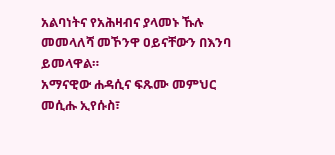አልባነትና የአሕዛብና ያላመኑ ኹሉ መመላለሻ መኾንዋ ዐይናቸውን በእንባ ይመላዋል።
አማናዊው ሐዳሲና ፍጹሙ መምህር መሲሑ ኢየሱስ፣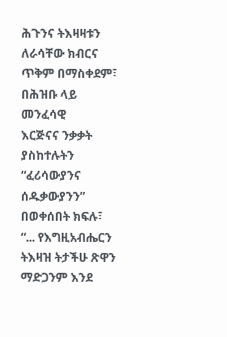ሕጉንና ትእዛዛቱን ለራሳቸው ክብርና ጥቅም በማስቀደም፣ በሕዝቡ ላይ መንፈሳዊ
እርጅናና ንቃቃት ያስከተሉትን “ፈሪሳውያንና ሰዱቃውያንን” በወቀሰበት ክፍሉ፣ “... የእግዚአብሔርን ትእዛዝ ትታችሁ ጽዋን
ማድጋንም እንደ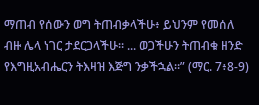ማጠብ የሰውን ወግ ትጠብቃላችሁ፥ ይህንም የመሰለ ብዙ ሌላ ነገር ታደርጋላችሁ። ... ወጋችሁን ትጠብቁ ዘንድ
የእግዚአብሔርን ትእዛዝ እጅግ ንቃችኋል።” (ማር. 7፥8-9)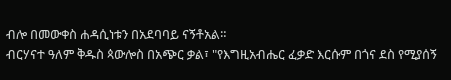ብሎ በመውቀስ ሐዳሲነቱን በአደባባይ ናኝቶአል።
ብርሃናተ ዓለም ቅዱስ ጳውሎስ በአጭር ቃል፣ "የእግዚአብሔር ፈቃድ እርሱም በጎና ደስ የሚያሰኝ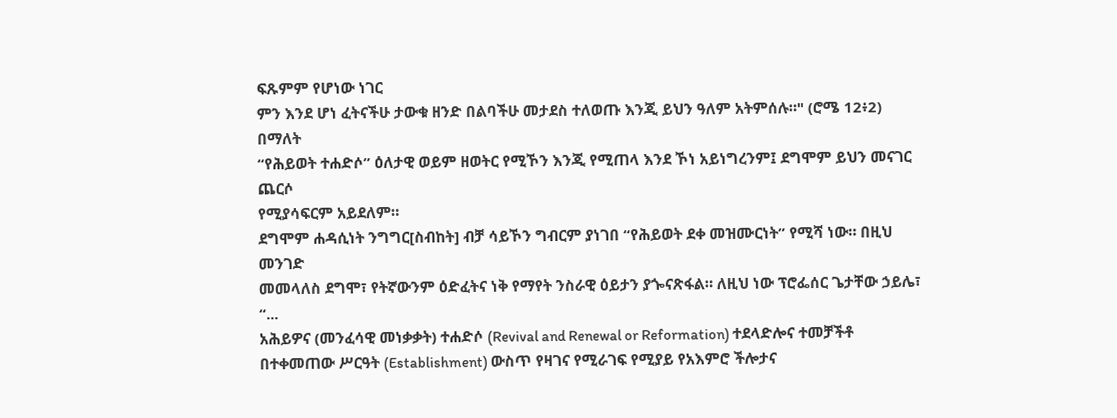ፍጹምም የሆነው ነገር
ምን እንደ ሆነ ፈትናችሁ ታውቁ ዘንድ በልባችሁ መታደስ ተለወጡ እንጂ ይህን ዓለም አትምሰሉ።" (ሮሜ 12፥2) በማለት
“የሕይወት ተሐድሶ” ዕለታዊ ወይም ዘወትር የሚኾን እንጂ የሚጠላ እንደ ኾነ አይነግረንም፤ ደግሞም ይህን መናገር ጨርሶ
የሚያሳፍርም አይደለም።
ደግሞም ሐዳሲነት ንግግር[ስብከት] ብቻ ሳይኾን ግብርም ያነገበ “የሕይወት ደቀ መዝሙርነት” የሚሻ ነው። በዚህ መንገድ
መመላለስ ደግሞ፣ የትኛውንም ዕድፈትና ነቅ የማየት ንስራዊ ዕይታን ያጐናጽፋል። ለዚህ ነው ፕሮፌሰር ጌታቸው ኃይሌ፣ “...
አሕይዎና (መንፈሳዊ መነቃቃት) ተሐድሶ (Revival and Renewal or Reformation) ተደላድሎና ተመቻችቶ
በተቀመጠው ሥርዓት (Establishment) ውስጥ የዛገና የሚራገፍ የሚያይ የአእምሮ ችሎታና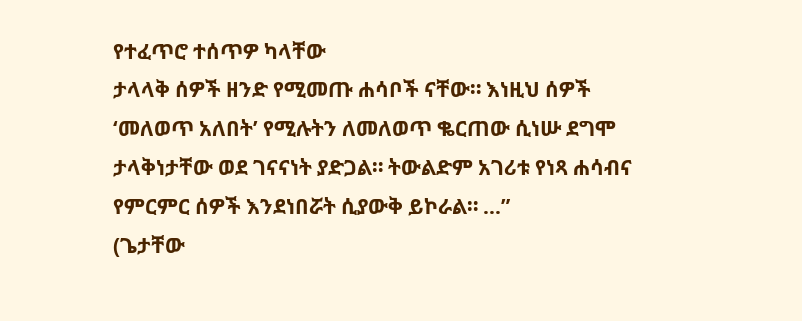የተፈጥሮ ተሰጥዎ ካላቸው
ታላላቅ ሰዎች ዘንድ የሚመጡ ሐሳቦች ናቸው። እነዚህ ሰዎች ‘መለወጥ አለበት’ የሚሉትን ለመለወጥ ቈርጠው ሲነሡ ደግሞ
ታላቅነታቸው ወደ ገናናነት ያድጋል። ትውልድም አገሪቱ የነጻ ሐሳብና የምርምር ሰዎች እንደነበሯት ሲያውቅ ይኮራል። ...”
(ጌታቸው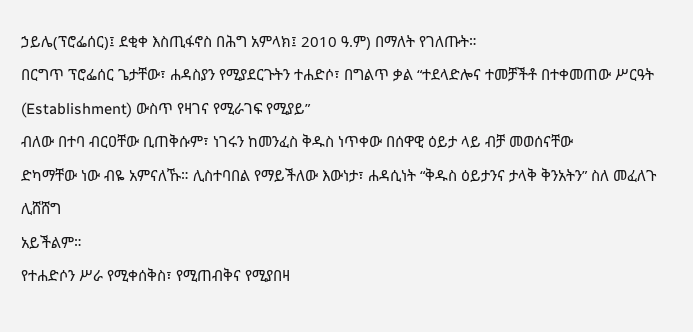ኃይሌ(ፕሮፌሰር)፤ ደቂቀ እስጢፋኖስ በሕግ አምላክ፤ 2010 ዓ.ም) በማለት የገለጡት።
በርግጥ ፕሮፌሰር ጌታቸው፣ ሐዳስያን የሚያደርጉትን ተሐድሶ፣ በግልጥ ቃል “ተደላድሎና ተመቻችቶ በተቀመጠው ሥርዓት
(Establishment) ውስጥ የዛገና የሚራገፍ የሚያይ”
ብለው በተባ ብርዐቸው ቢጠቅሱም፣ ነገሩን ከመንፈስ ቅዱስ ነጥቀው በሰዋዊ ዕይታ ላይ ብቻ መወሰናቸው
ድካማቸው ነው ብዬ አምናለኹ። ሊስተባበል የማይችለው እውነታ፣ ሐዳሲነት “ቅዱስ ዕይታንና ታላቅ ቅንአትን” ስለ መፈለጉ ሊሸሸግ
አይችልም።
የተሐድሶን ሥራ የሚቀሰቅስ፣ የሚጠብቅና የሚያበዛ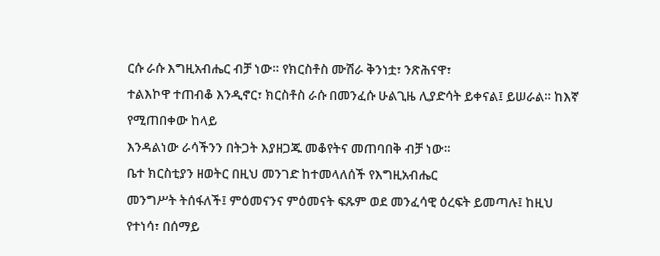ርሱ ራሱ እግዚአብሔር ብቻ ነው። የክርስቶስ ሙሽራ ቅንነቷ፣ ንጽሕናዋ፣
ተልእኮዋ ተጠብቆ እንዲኖር፣ ክርስቶስ ራሱ በመንፈሱ ሁልጊዜ ሊያድሳት ይቀናል፤ ይሠራል። ከእኛ የሚጠበቀው ከላይ
እንዳልነው ራሳችንን በትጋት እያዘጋጁ መቆየትና መጠባበቅ ብቻ ነው።
ቤተ ክርስቲያን ዘወትር በዚህ መንገድ ከተመላለሰች የእግዚአብሔር
መንግሥት ትሰፋለች፤ ምዕመናንና ምዕመናት ፍጹም ወደ መንፈሳዊ ዕረፍት ይመጣሉ፤ ከዚህ የተነሳ፣ በሰማይ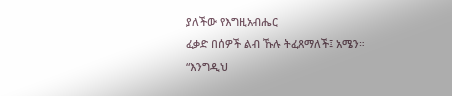ያለችው የእግዚአብሔር
ፈቃድ በሰዎች ልብ ኹሉ ትፈጸማለች፤ አሜን።
“እንግዲህ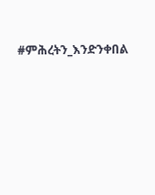#ምሕረትን_እንድንቀበል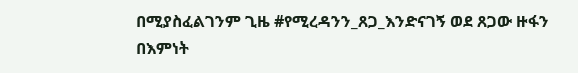በሚያስፈልገንም ጊዜ #የሚረዳንን_ጸጋ_እንድናገኝ ወደ ጸጋው ዙፋን በእምነት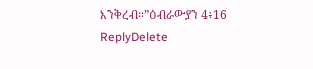እንቅረብ።”ዕብራውያን 4፥16
ReplyDelete